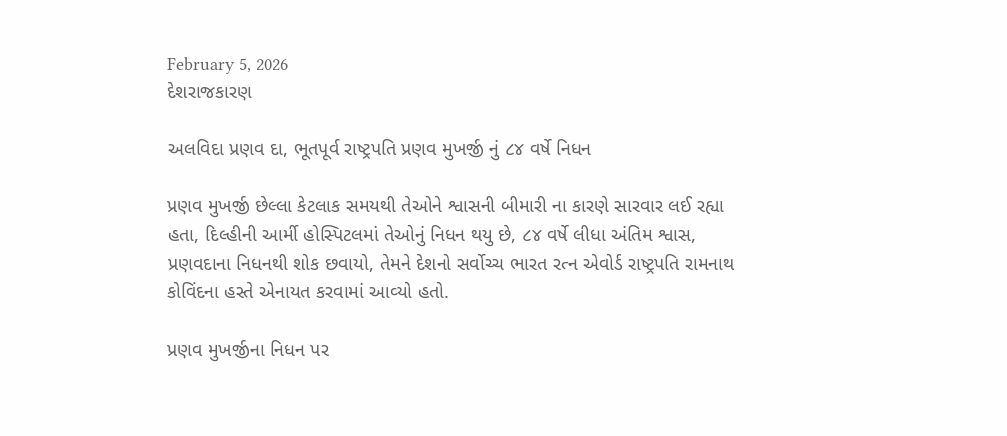February 5, 2026
દેશરાજકારણ

અલવિદા પ્રણવ દા, ભૂતપૂર્વ રાષ્ટ્રપતિ પ્રણવ મુખર્જી નું ૮૪ વર્ષે નિધન

પ્રણવ મુખર્જી છેલ્લા કેટલાક સમયથી તેઓને શ્વાસની બીમારી ના કારણે સારવાર લઈ રહ્યા હતા, દિલ્‍હીની આર્મી હોસ્‍પિટલમાં તેઓનું નિધન થયુ છે, ૮૪ વર્ષે લીધા અંતિમ શ્વાસ, પ્રણવદાના નિધનથી શોક છવાયો, તેમને દેશનો સર્વોચ્‍ચ ભારત રત્‍ન એવોર્ડ રાષ્‍ટ્રપતિ રામનાથ કોવિંદના હસ્‍તે એનાયત કરવામાં આવ્‍યો હતો.

પ્રણવ મુખર્જીના નિધન પર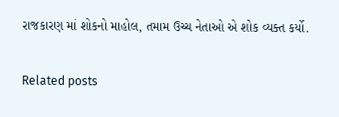રાજકારણ માં શોકનો માહોલ, તમામ ઉચ્ચ નેતાઓ એ શોક વ્યક્ત કર્યો.

Related posts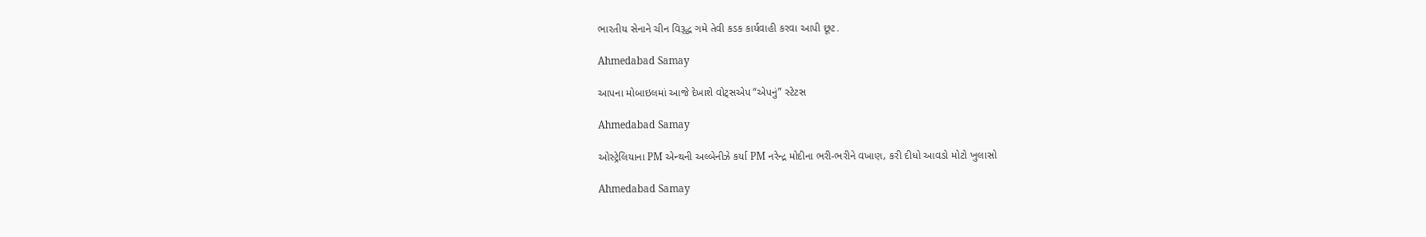ભારતીય સેનાને ચીન વિરૂદ્ધ ગમે તેવી કડક કાર્યવાહી કરવા આપી છૂટ.

Ahmedabad Samay

આપના મોબાઇલમાં આજે દેખાશે વોટ્સએપ “એપનું” સ્ટેટસ

Ahmedabad Samay

ઓસ્ટ્રેલિયાના PM એન્થની અલ્બેનીઝે કર્યા PM નરેન્દ્ર મોદીના ભરી-ભરીને વખાણ, કરી દીધો આવડો મોટો ખુલાસો

Ahmedabad Samay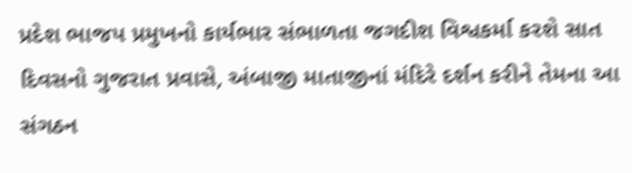પ્રદેશ ભાજપ પ્રમુખનો કાર્યભાર સંભાળતા જગદીશ વિશ્વકર્મા કરશે સાત દિવસનો ગુજરાત પ્રવાસે, અંબાજી માતાજીનાં મંદિરે દર્શન કરીને તેમના આ સંગઠન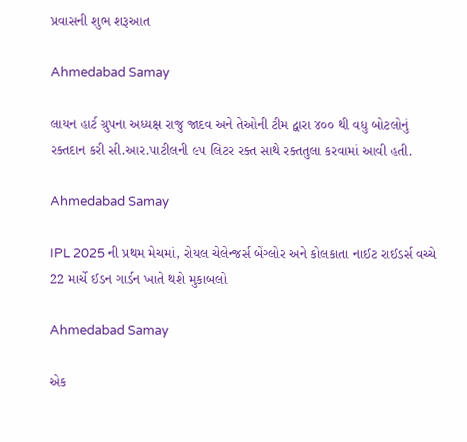પ્રવાસની શુભ શરૂઆત

Ahmedabad Samay

લાયન હાર્ટ ગ્રુપના અધ્યક્ષ રાજુ જાદવ અને તેઓની ટીમ દ્વારા ૪૦૦ થી વધુ બોટલોનું રક્તદાન કરી સી.આર.પાટીલની ૯૫ લિટર રક્ત સાથે રક્તતુલા કરવામાં આવી હતી.

Ahmedabad Samay

IPL 2025 ની પ્રથમ મેચમાં, રોયલ ચેલેન્જર્સ બેંગ્લોર અને કોલકાતા નાઈટ રાઈડર્સ વચ્ચે 22 માર્ચે ઈડન ગાર્ડન ખાતે થશે મુકાબલો

Ahmedabad Samay

એક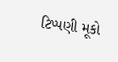ટિપ્પણી મૂકો